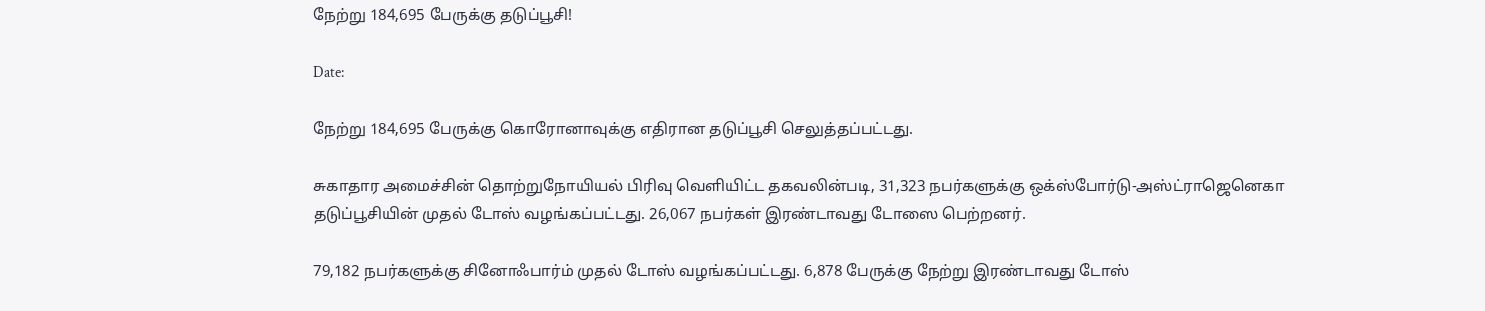நேற்று 184,695 பேருக்கு தடுப்பூசி!

Date:

நேற்று 184,695 பேருக்கு கொரோனாவுக்கு எதிரான தடுப்பூசி செலுத்தப்பட்டது.

சுகாதார அமைச்சின் தொற்றுநோயியல் பிரிவு வெளியிட்ட தகவலின்படி, 31,323 நபர்களுக்கு ஒக்ஸ்போர்டு-அஸ்ட்ராஜெனெகா தடுப்பூசியின் முதல் டோஸ் வழங்கப்பட்டது. 26,067 நபர்கள் இரண்டாவது டோஸை பெற்றனர்.

79,182 நபர்களுக்கு சினோஃபார்ம் முதல் டோஸ் வழங்கப்பட்டது. 6,878 பேருக்கு நேற்று இரண்டாவது டோஸ்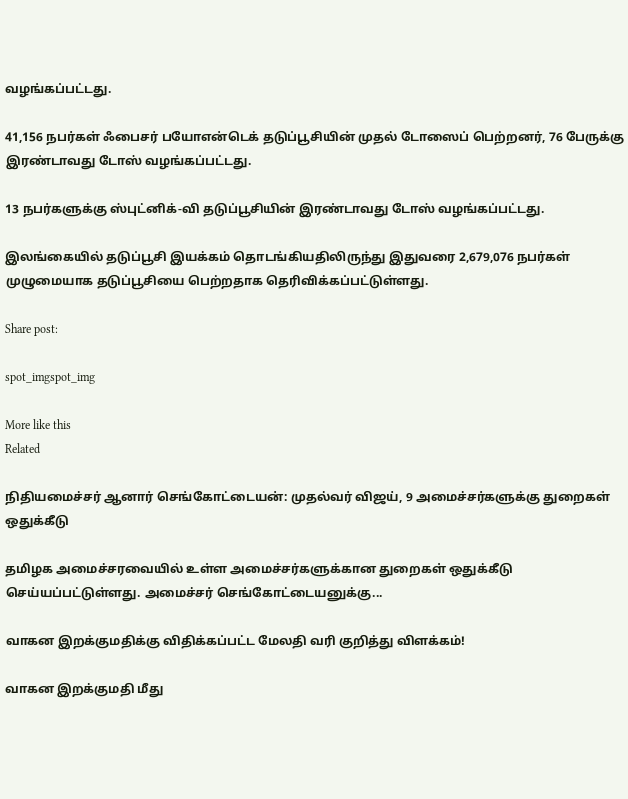வழங்கப்பட்டது.

41,156 நபர்கள் ஃபைசர் பயோஎன்டெக் தடுப்பூசியின் முதல் டோஸைப் பெற்றனர், 76 பேருக்கு இரண்டாவது டோஸ் வழங்கப்பட்டது.

13 நபர்களுக்கு ஸ்புட்னிக்-வி தடுப்பூசியின் இரண்டாவது டோஸ் வழங்கப்பட்டது.

இலங்கையில் தடுப்பூசி இயக்கம் தொடங்கியதிலிருந்து இதுவரை 2,679,076 நபர்கள் முழுமையாக தடுப்பூசியை பெற்றதாக தெரிவிக்கப்பட்டுள்ளது.

Share post:

spot_imgspot_img

More like this
Related

நிதியமைச்சர் ஆனார் செங்கோட்டையன்: முதல்வர் விஜய், 9 அமைச்சர்களுக்கு துறைகள் ஒதுக்கீடு

தமிழக அமைச்சரவையில் உள்ள அமைச்சர்களுக்கான துறைகள் ஒதுக்கீடு செய்யப்பட்டுள்ளது. அமைச்சர் செங்கோட்டையனுக்கு...

வாகன இறக்குமதிக்கு விதிக்கப்பட்ட மேலதி வரி குறித்து விளக்கம்!

வாகன இறக்குமதி மீது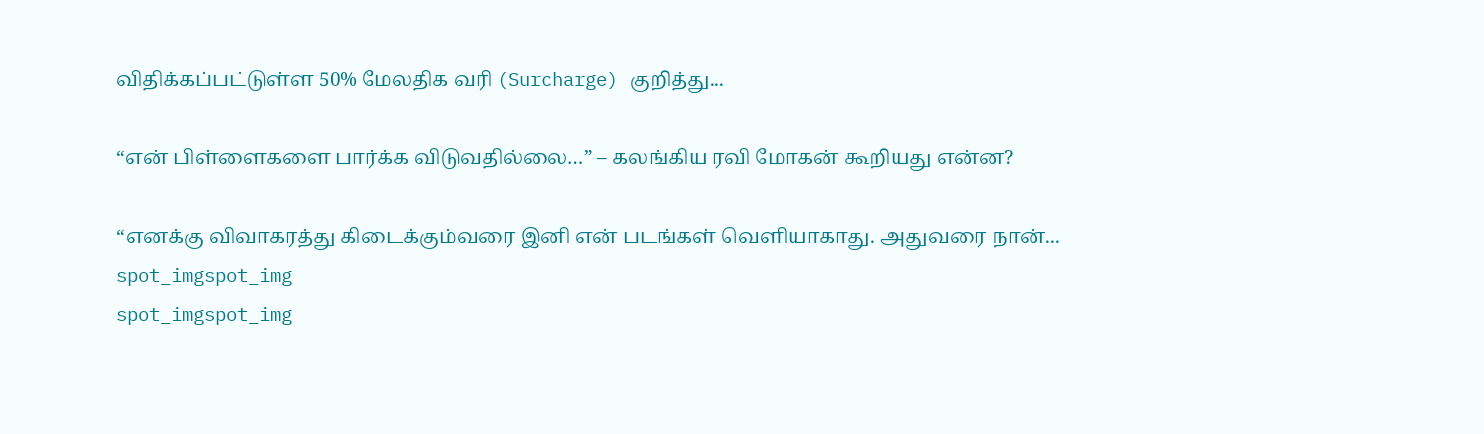விதிக்கப்பட்டுள்ள 50% மேலதிக வரி (Surcharge) குறித்து...

“என் பிள்ளைகளை பார்க்க விடுவதில்லை…” – கலங்கிய ரவி மோகன் கூறியது என்ன?

“எனக்கு விவாகரத்து கிடைக்கும்வரை இனி என் படங்கள் வெளியாகாது. அதுவரை நான்...
spot_imgspot_img
spot_imgspot_img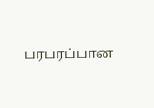பரபரப்பான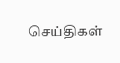செய்திகள்